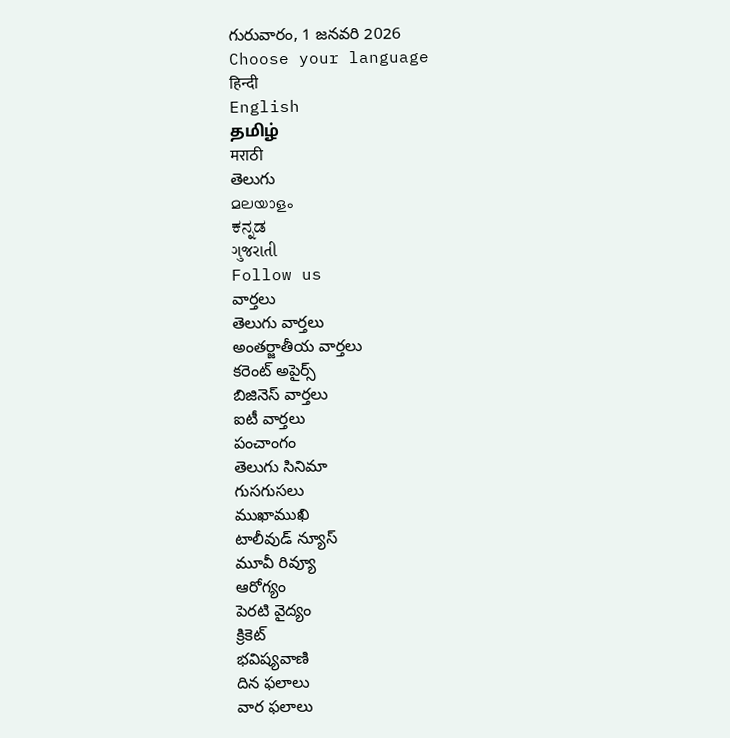గురువారం, 1 జనవరి 2026
Choose your language
हिन्दी
English
தமிழ்
मराठी
తెలుగు
മലയാളം
ಕನ್ನಡ
ગુજરાતી
Follow us
వార్తలు
తెలుగు వార్తలు
అంతర్జాతీయ వార్తలు
కరెంట్ అపైర్స్
బిజినెస్ వార్తలు
ఐటీ వార్తలు
పంచాంగం
తెలుగు సినిమా
గుసగుసలు
ముఖాముఖి
టాలీవుడ్ న్యూస్
మూవీ రివ్యూ
ఆరోగ్యం
పెరటి వైద్యం
క్రికెట్
భవిష్యవాణి
దిన ఫలాలు
వార ఫలాలు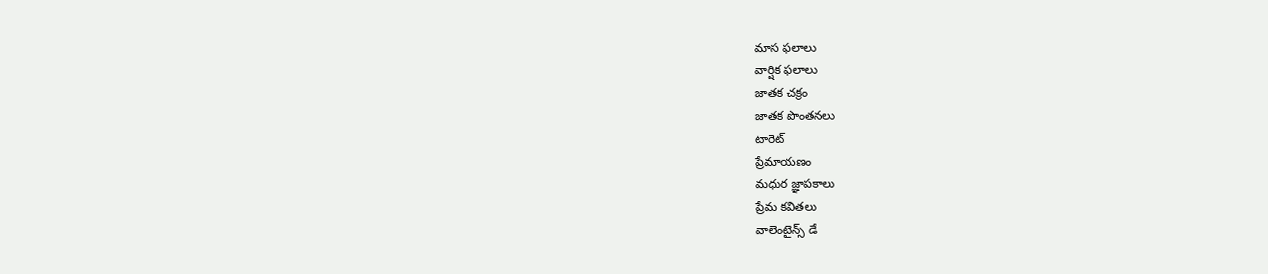మాస ఫలాలు
వార్షిక ఫలాలు
జాతక చక్రం
జాతక పొంతనలు
టారెట్
ప్రేమాయణం
మధుర జ్ఞాపకాలు
ప్రేమ కవితలు
వాలెంటైన్స్ డే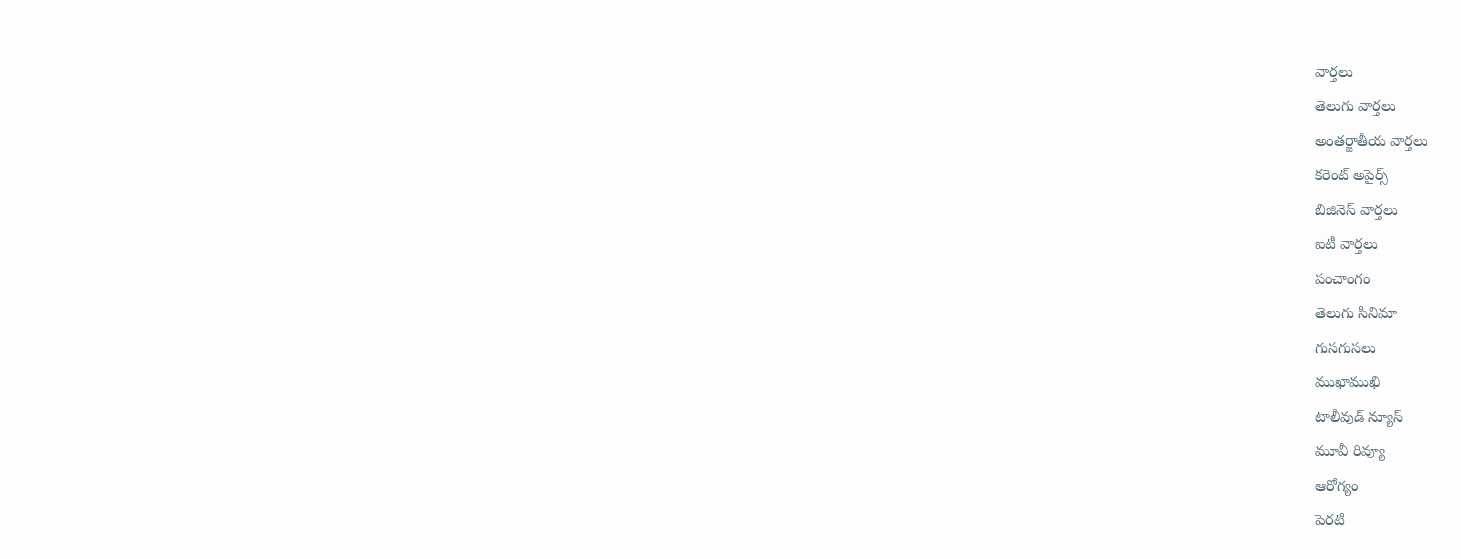వార్తలు
తెలుగు వార్తలు
అంతర్జాతీయ వార్తలు
కరెంట్ అపైర్స్
బిజినెస్ వార్తలు
ఐటీ వార్తలు
పంచాంగం
తెలుగు సినిమా
గుసగుసలు
ముఖాముఖి
టాలీవుడ్ న్యూస్
మూవీ రివ్యూ
ఆరోగ్యం
పెరటి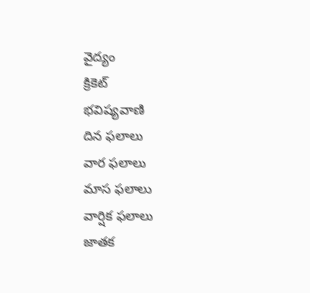వైద్యం
క్రికెట్
భవిష్యవాణి
దిన ఫలాలు
వార ఫలాలు
మాస ఫలాలు
వార్షిక ఫలాలు
జాతక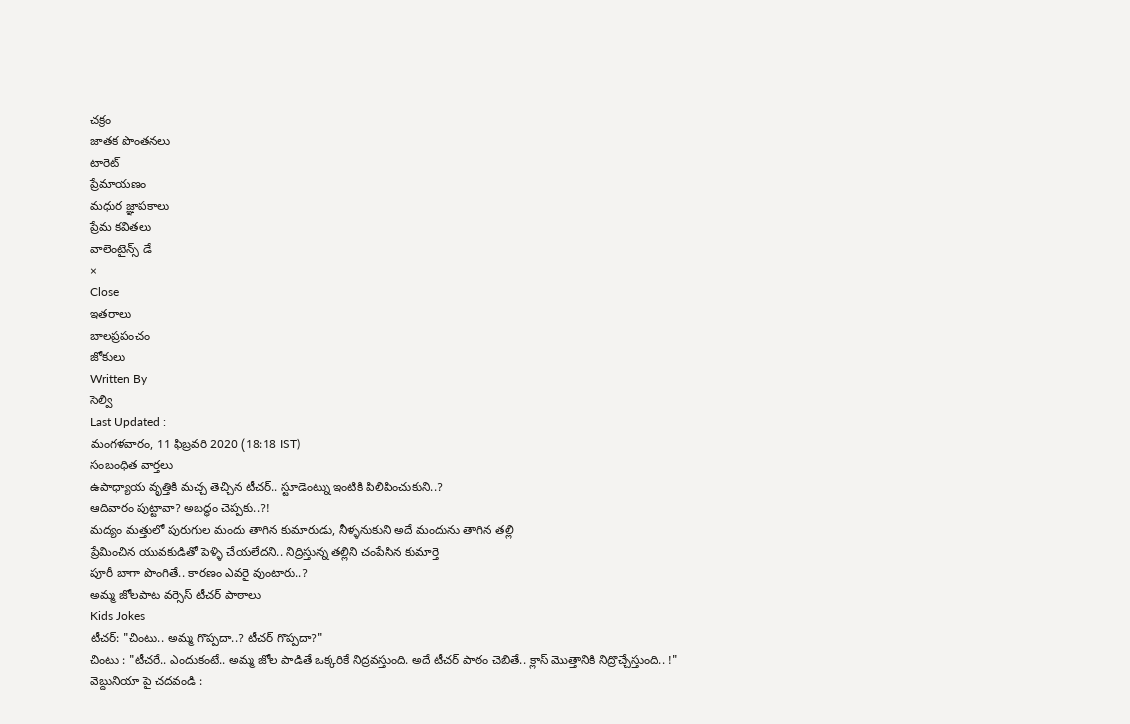చక్రం
జాతక పొంతనలు
టారెట్
ప్రేమాయణం
మధుర జ్ఞాపకాలు
ప్రేమ కవితలు
వాలెంటైన్స్ డే
×
Close
ఇతరాలు
బాలప్రపంచం
జోకులు
Written By
సెల్వి
Last Updated :
మంగళవారం, 11 ఫిబ్రవరి 2020 (18:18 IST)
సంబంధిత వార్తలు
ఉపాధ్యాయ వృత్తికి మచ్చ తెచ్చిన టీచర్.. స్టూడెంట్ను ఇంటికి పిలిపించుకుని..?
ఆదివారం పుట్టావా? అబద్ధం చెప్పకు..?!
మద్యం మత్తులో పురుగుల మందు తాగిన కుమారుడు, నీళ్ళనుకుని అదే మందును తాగిన తల్లి
ప్రేమించిన యువకుడితో పెళ్ళి చేయలేదని.. నిద్రిస్తున్న తల్లిని చంపేసిన కుమార్తె
పూరీ బాగా పొంగితే.. కారణం ఎవరై వుంటారు..?
అమ్మ జోలపాట వర్సెస్ టీచర్ పాఠాలు
Kids Jokes
టీచర్: "చింటు.. అమ్మ గొప్పదా..? టీచర్ గొప్పదా?"
చింటు : "టీచరే.. ఎందుకంటే.. అమ్మ జోల పాడితే ఒక్కరికే నిద్రవస్తుంది. అదే టీచర్ పాఠం చెబితే.. క్లాస్ మొత్తానికి నిద్రొచ్చేస్తుంది.. !"
వెబ్దునియా పై చదవండి :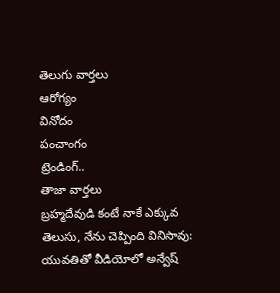తెలుగు వార్తలు
ఆరోగ్యం
వినోదం
పంచాంగం
ట్రెండింగ్..
తాజా వార్తలు
బ్రహ్మదేవుడి కంటే నాకే ఎక్కువ తెలుసు, నేను చెప్పింది వినిసావు: యువతితో వీడియోలో అన్వేష్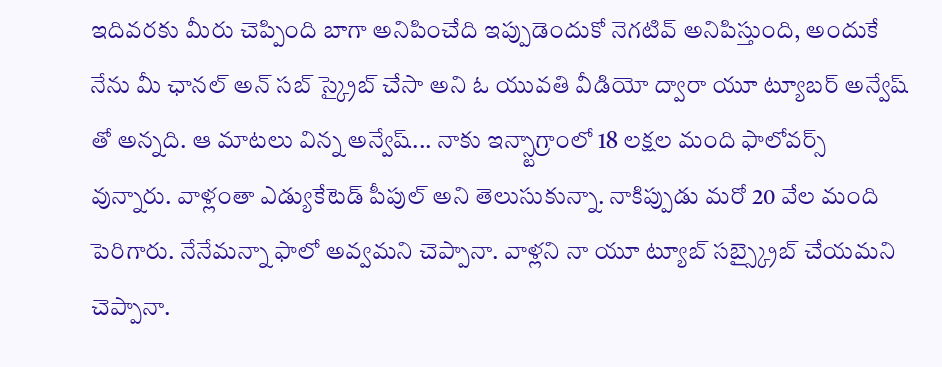ఇదివరకు మీరు చెప్పింది బాగా అనిపించేది ఇప్పుడెందుకో నెగటివ్ అనిపిస్తుంది, అందుకే నేను మీ ఛానల్ అన్ సబ్ స్క్రైబ్ చేసా అని ఓ యువతి వీడియో ద్వారా యూ ట్యూబర్ అన్వేష్ తో అన్నది. ఆ మాటలు విన్న అన్వేష్... నాకు ఇన్స్టాగ్రాంలో 18 లక్షల మంది ఫాలోవర్స్ వున్నారు. వాళ్లంతా ఎడ్యుకేటెడ్ పీపుల్ అని తెలుసుకున్నా. నాకిప్పుడు మరో 20 వేల మంది పెరిగారు. నేనేమన్నా ఫాలో అవ్వమని చెప్పానా. వాళ్లని నా యూ ట్యూబ్ సబ్స్క్రైబ్ చేయమని చెప్పానా.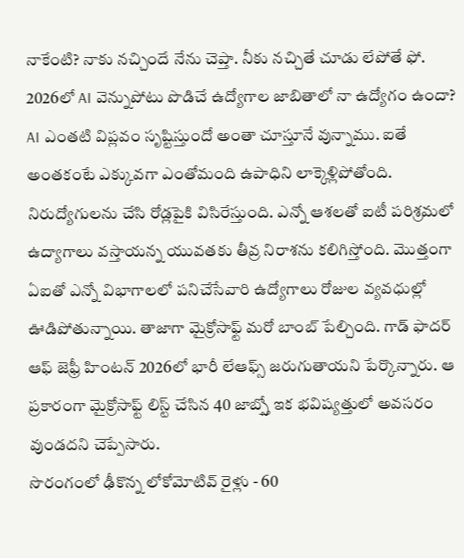నాకేంటి? నాకు నచ్చిందే నేను చెప్తా. నీకు నచ్చితే చూడు లేపోతే ఫో.
2026లో AI వెన్నుపోటు పొడిచే ఉద్యోగాల జాబితాలో నా ఉద్యోగం ఉందా?
AI ఎంతటి విప్లవం సృష్టిస్తుందో అంతా చూస్తూనే వున్నాము. ఐతే అంతకంటే ఎక్కువగా ఎంతోమంది ఉపాధిని లాక్కెళ్లిపోతోంది. నిరుద్యోగులను చేసి రోడ్లపైకి విసిరేస్తుంది. ఎన్నో ఆశలతో ఐటీ పరిశ్రమలో ఉద్యాగాలు వస్తాయన్న యువతకు తీవ్ర నిరాశను కలిగిస్తోంది. మొత్తంగా ఏఐతో ఎన్నో విభాగాలలో పనిచేసేవారి ఉద్యోగాలు రోజుల వ్యవధుల్లో ఊడిపోతున్నాయి. తాజాగా మైక్రోసాఫ్ట్ మరో బాంబ్ పేల్చింది. గాడ్ ఫాదర్ ఆఫ్ జెఫ్రీ హింటన్ 2026లో భారీ లేఆఫ్స్ జరుగుతాయని పేర్కొన్నారు. ఆ ప్రకారంగా మైక్రోసాఫ్ట్ లిస్ట్ చేసిన 40 జాబ్స్తో ఇక భవిష్యత్తులో అవసరం వుండదని చెప్పేసారు.
సొరంగంలో ఢీకొన్న లోకోమోటివ్ రైళ్లు - 60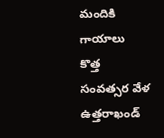మందికి గాయాలు
కొత్త సంవత్సర వేళ ఉత్తరాఖండ్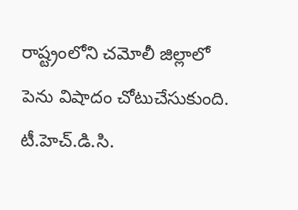రాష్ట్రంలోని చమోలీ జిల్లాలో పెను విషాదం చోటుచేసుకుంది. టీ.హెచ్.డి.సి.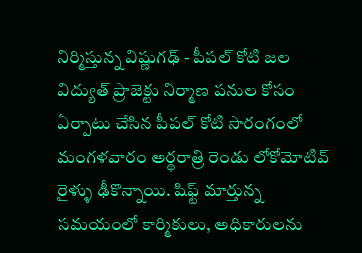నిర్మిస్తున్న విష్ణుగఢ్ - పీపల్ కోటి జల విద్యుత్ ప్రాజెక్టు నిర్మాణ పనుల కోసం ఏర్పాటు చేసిన పీపల్ కోటి సొరంగంలో మంగళవారం అర్థరాత్రి రెండు లోకోమోటివ్ రైళ్ళు ఢీకొన్నాయి. షిఫ్ట్ మార్తున్న సమయంలో కార్మికులు, అధికారులను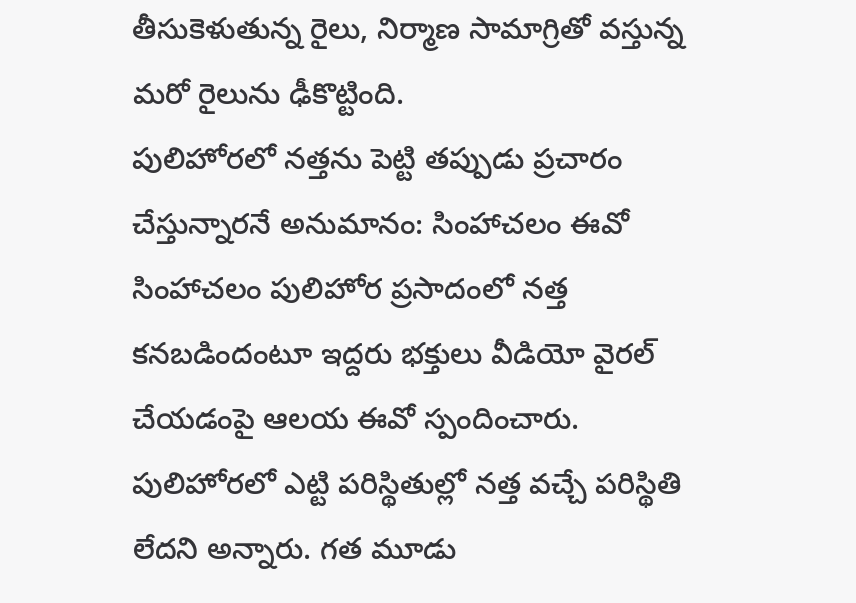తీసుకెళుతున్న రైలు, నిర్మాణ సామాగ్రితో వస్తున్న మరో రైలును ఢీకొట్టింది.
పులిహోరలో నత్తను పెట్టి తప్పుడు ప్రచారం చేస్తున్నారనే అనుమానం: సింహాచలం ఈవో
సింహాచలం పులిహోర ప్రసాదంలో నత్త కనబడిందంటూ ఇద్దరు భక్తులు వీడియో వైరల్ చేయడంపై ఆలయ ఈవో స్పందించారు. పులిహోరలో ఎట్టి పరిస్థితుల్లో నత్త వచ్చే పరిస్థితి లేదని అన్నారు. గత మూడు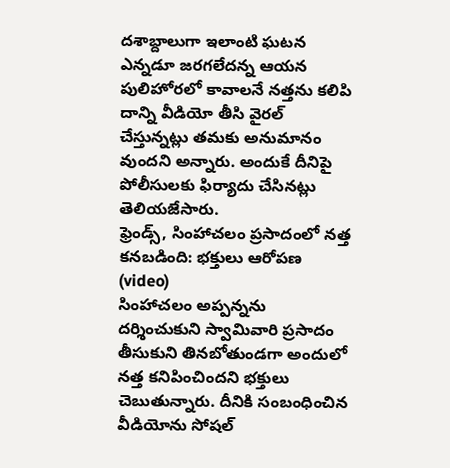దశాబ్దాలుగా ఇలాంటి ఘటన ఎన్నడూ జరగలేదన్న ఆయన పులిహోరలో కావాలనే నత్తను కలిపి దాన్ని వీడియో తీసి వైరల్ చేస్తున్నట్లు తమకు అనుమానం వుందని అన్నారు. అందుకే దీనిపై పోలీసులకు ఫిర్యాదు చేసినట్లు తెలియజేసారు.
ఫ్రెండ్స్, సింహాచలం ప్రసాదంలో నత్త కనబడింది: భక్తులు ఆరోపణ (video)
సింహాచలం అప్పన్నను దర్శించుకుని స్వామివారి ప్రసాదం తీసుకుని తినబోతుండగా అందులో నత్త కనిపించిందని భక్తులు చెబుతున్నారు. దీనికి సంబంధించిన వీడియోను సోషల్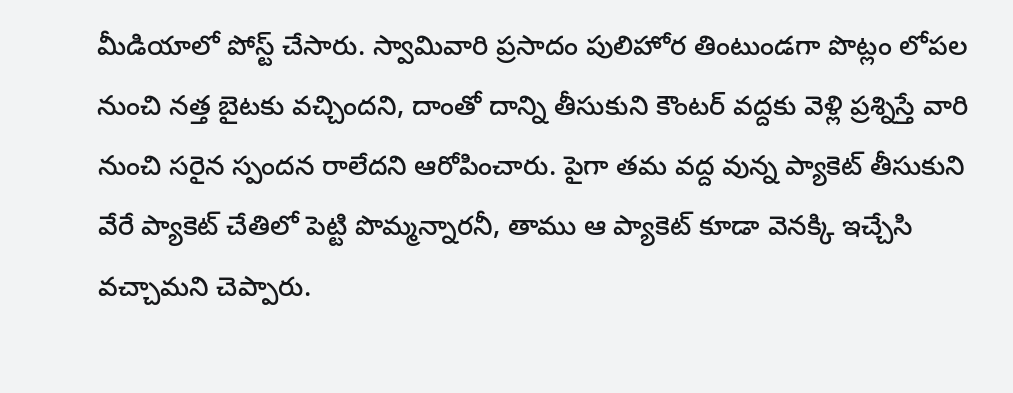మీడియాలో పోస్ట్ చేసారు. స్వామివారి ప్రసాదం పులిహోర తింటుండగా పొట్లం లోపల నుంచి నత్త బైటకు వచ్చిందని, దాంతో దాన్ని తీసుకుని కౌంటర్ వద్దకు వెళ్లి ప్రశ్నిస్తే వారి నుంచి సరైన స్పందన రాలేదని ఆరోపించారు. పైగా తమ వద్ద వున్న ప్యాకెట్ తీసుకుని వేరే ప్యాకెట్ చేతిలో పెట్టి పొమ్మన్నారనీ, తాము ఆ ప్యాకెట్ కూడా వెనక్కి ఇచ్చేసి వచ్చామని చెప్పారు.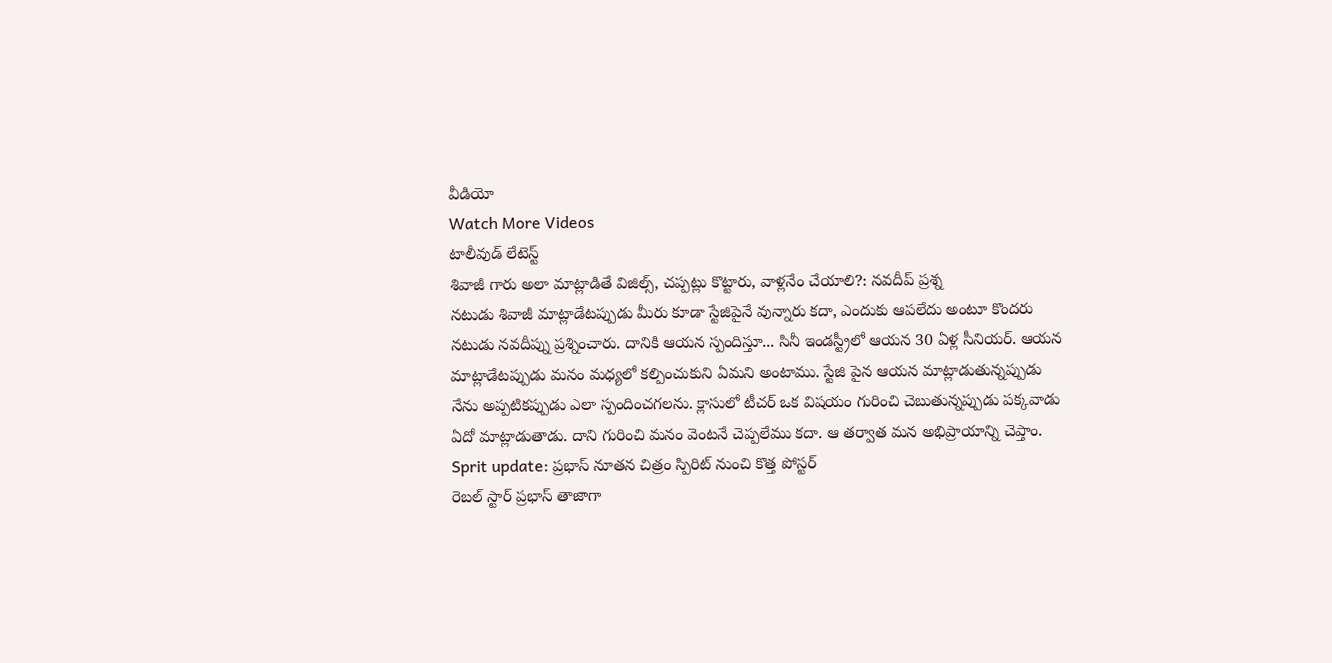వీడియో
Watch More Videos
టాలీవుడ్ లేటెస్ట్
శివాజీ గారు అలా మాట్లాడితే విజిల్స్, చప్పట్లు కొట్టారు, వాళ్లనేం చేయాలి?: నవదీప్ ప్రశ్న
నటుడు శివాజీ మాట్లాడేటప్పుడు మీరు కూడా స్టేజిపైనే వున్నారు కదా, ఎందుకు ఆపలేదు అంటూ కొందరు నటుడు నవదీప్ను ప్రశ్నించారు. దానికి ఆయన స్పందిస్తూ... సినీ ఇండస్ట్రీలో ఆయన 30 ఏళ్ల సీనియర్. ఆయన మాట్లాడేటప్పుడు మనం మధ్యలో కల్పించుకుని ఏమని అంటాము. స్టేజి పైన ఆయన మాట్లాడుతున్నప్పుడు నేను అప్పటికప్పుడు ఎలా స్పందించగలను. క్లాసులో టీచర్ ఒక విషయం గురించి చెబుతున్నప్పుడు పక్కవాడు ఏదో మాట్లాడుతాడు. దాని గురించి మనం వెంటనే చెప్పలేము కదా. ఆ తర్వాత మన అభిప్రాయాన్ని చెప్తాం.
Sprit update: ప్రభాస్ నూతన చిత్రం స్పిరిట్ నుంచి కొత్త పోస్టర్
రెబల్ స్టార్ ప్రభాస్ తాజాగా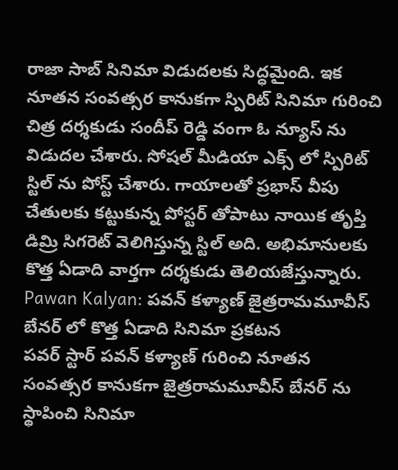రాజా సాబ్ సినిమా విడుదలకు సిద్ధమైంది. ఇక నూతన సంవత్సర కానుకగా స్పిరిట్ సినిమా గురించి చిత్ర దర్శకుడు సందీప్ రెడ్డి వంగా ఓ న్యూస్ ను విడుదల చేశారు. సోషల్ మీడియా ఎక్స్ లో స్పిరిట్ స్టిల్ ను పోస్ట్ చేశారు. గాయాలతో ప్రభాస్ వీపు చేతులకు కట్టుకున్న పోస్టర్ తోపాటు నాయిక తృప్తి డిమ్రి సిగరెట్ వెలిగిస్తున్న స్టిల్ అది. అభిమానులకు కొత్త ఏడాది వార్తగా దర్శకుడు తెలియజేస్తున్నారు.
Pawan Kalyan: పవన్ కళ్యాణ్ జైత్రరామమూవీస్ బేనర్ లో కొత్త ఏడాది సినిమా ప్రకటన
పవర్ స్టార్ పవన్ కళ్యాణ్ గురించి నూతన సంవత్సర కానుకగా జైత్రరామమూవీస్ బేనర్ ను స్థాపించి సినిమా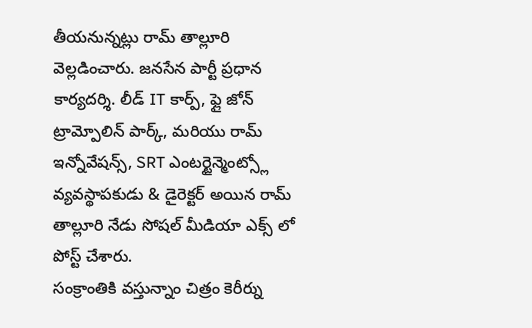తీయనున్నట్లు రామ్ తాల్లూరి వెల్లడించారు. జనసేన పార్టీ ప్రధాన కార్యదర్శి. లీడ్ IT కార్ప్, ఫ్లై జోన్ ట్రామ్పోలిన్ పార్క్, మరియు రామ్ ఇన్నోవేషన్స్, SRT ఎంటర్టైన్మెంట్స్లో వ్యవస్థాపకుడు & డైరెక్టర్ అయిన రామ్ తాల్లూరి నేడు సోషల్ మీడియా ఎక్స్ లో పోస్ట్ చేశారు.
సంక్రాంతికి వస్తున్నాం చిత్రం కెరీర్ను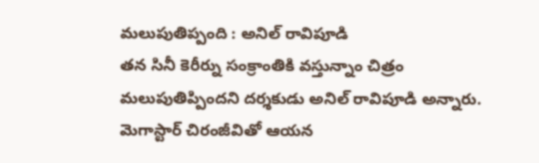మలుపుతిప్పంది : అనిల్ రావిపూడి
తన సినీ కెరీర్ను సంక్రాంతికి వస్తున్నాం చిత్రం మలుపుతిప్పిందని దర్శకుడు అనిల్ రావిపూడి అన్నారు. మెగాస్టార్ చిరంజీవితో ఆయన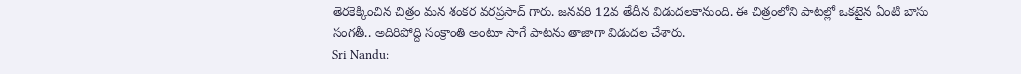తెరకెక్కించిన చిత్రం మన శంకర వరప్రసాద్ గారు. జనవరి 12వ తేదీన విడుదలకానుంది. ఈ చిత్రంలోని పాటల్లో ఒకటైన ఏంటి బాసు సంగతీ.. అదిరిపోద్ది సంక్రాంతి అంటూ సాగే పాటను తాజాగా విడుదల చేశారు.
Sri Nandu: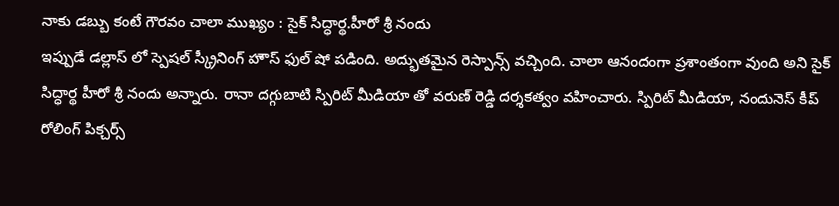నాకు డబ్బు కంటే గౌరవం చాలా ముఖ్యం : సైక్ సిద్ధార్థ.హీరో శ్రీ నందు
ఇప్పుడే డల్లాస్ లో స్పెషల్ స్క్రీనింగ్ హౌస్ ఫుల్ షో పడింది. అద్భుతమైన రెస్పాన్స్ వచ్చింది. చాలా ఆనందంగా ప్రశాంతంగా వుంది అని సైక్ సిద్ధార్థ హీరో శ్రీ నందు అన్నారు. రానా దగ్గుబాటి స్పిరిట్ మీడియా తో వరుణ్ రెడ్డి దర్శకత్వం వహించారు. స్పిరిట్ మీడియా, నందునెస్ కీప్ రోలింగ్ పిక్చర్స్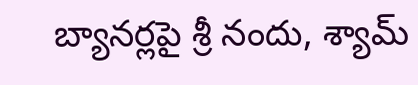బ్యానర్లపై శ్రీ నందు, శ్యామ్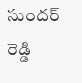సుందర్ రెడ్డి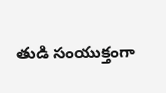తుడి సంయుక్తంగా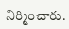నిర్మించారు.